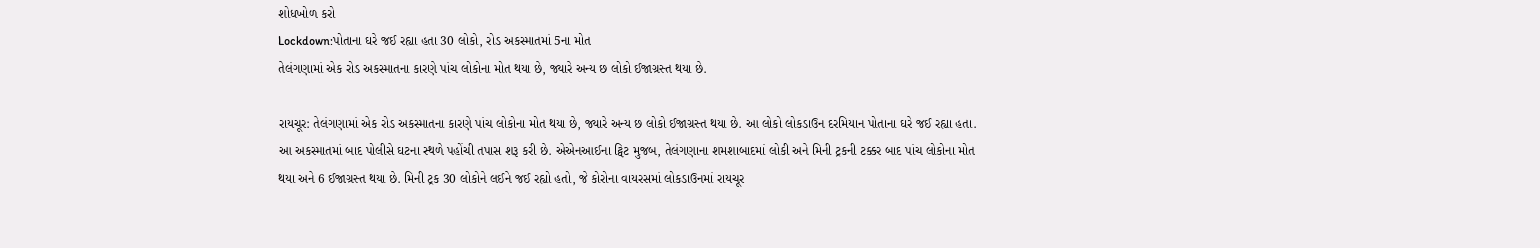શોધખોળ કરો
Lockdown:પોતાના ઘરે જઈ રહ્યા હતા 30 લોકો, રોડ અકસ્માતમાં 5ના મોત
તેલંગણામાં એક રોડ અકસ્માતના કારણે પાંચ લોકોના મોત થયા છે, જ્યારે અન્ય છ લોકો ઈજાગ્રસ્ત થયા છે.

રાયચૂર: તેલંગણામાં એક રોડ અકસ્માતના કારણે પાંચ લોકોના મોત થયા છે, જ્યારે અન્ય છ લોકો ઈજાગ્રસ્ત થયા છે. આ લોકો લોકડાઉન દરમિયાન પોતાના ઘરે જઈ રહ્યા હતા. આ અકસ્માતમાં બાદ પોલીસે ઘટના સ્થળે પહોંચી તપાસ શરૂ કરી છે. એએનઆઈના ટ્વિટ મુજબ, તેલંગણાના શમશાબાદમાં લોકી અને મિની ટ્રકની ટક્કર બાદ પાંચ લોકોના મોત થયા અને 6 ઈજાગ્રસ્ત થયા છે. મિની ટ્રક 30 લોકોને લઈને જઈ રહ્યો હતો, જે કોરોના વાયરસમાં લોકડાઉનમાં રાયચૂર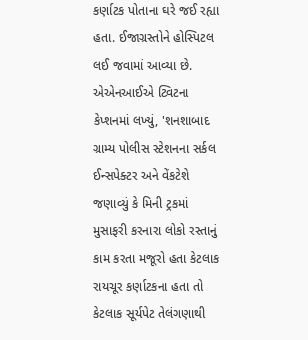કર્ણાટક પોતાના ઘરે જઈ રહ્યા હતા. ઈજાગ્રસ્તોને હોસ્પિટલ લઈ જવામાં આવ્યા છે. એએનઆઈએ ટ્વિટના કેપ્શનમાં લખ્યું, 'શનશાબાદ ગ્રામ્ય પોલીસ સ્ટેશનના સર્કલ ઈન્સપેક્ટર અને વેંકટેશે જણાવ્યું કે મિની ટ્રકમાં મુસાફરી કરનારા લોકો રસ્તાનું કામ કરતા મજૂરો હતા કેટલાક રાયચૂર કર્ણાટકના હતા તો કેટલાક સૂર્યપેટ તેલંગણાથી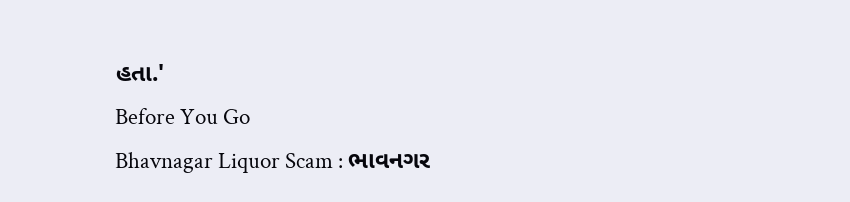હતા.'
Before You Go
Bhavnagar Liquor Scam : ભાવનગર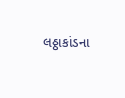લઠ્ઠાકાંડના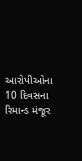આરોપીઓના 10 દિવસના રિમાન્ડ મંજૂર